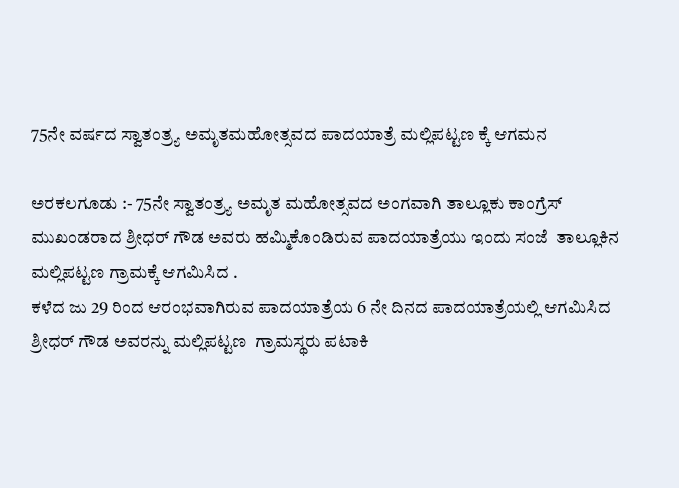75ನೇ ವರ್ಷದ ಸ್ವಾತಂತ್ರ್ಯ ಅಮೃತಮಹೋತ್ಸವದ ಪಾದಯಾತ್ರೆ ಮಲ್ಲಿಪಟ್ಟಣ ಕ್ಕೆ ಆಗಮನ

ಅರಕಲಗೂಡು :- 75ನೇ ಸ್ವಾತಂತ್ರ್ಯ ಅಮೃತ ಮಹೋತ್ಸವದ ಅಂಗವಾಗಿ ತಾಲ್ಲೂಕು ಕಾಂಗ್ರೆಸ್ ಮುಖಂಡರಾದ ಶ್ರೀಧರ್ ಗೌಡ ಅವರು ಹಮ್ಮಿಕೊಂಡಿರುವ ಪಾದಯಾತ್ರೆಯು ಇಂದು ಸಂಜೆ  ತಾಲ್ಲೂಕಿನ ಮಲ್ಲಿಪಟ್ಟಣ ಗ್ರಾಮಕ್ಕೆ ಆಗಮಿಸಿದ .
ಕಳೆದ ಜು 29 ರಿಂದ ಆರಂಭವಾಗಿರುವ ಪಾದಯಾತ್ರೆಯ 6 ನೇ ದಿನದ ಪಾದಯಾತ್ರೆಯಲ್ಲಿ ಆಗಮಿಸಿದ ಶ್ರೀಧರ್ ಗೌಡ ಅವರನ್ನು ಮಲ್ಲಿಪಟ್ಟಣ  ಗ್ರಾಮಸ್ಥರು ಪಟಾಕಿ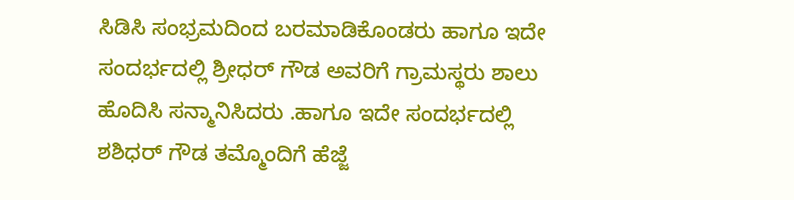ಸಿಡಿಸಿ ಸಂಭ್ರಮದಿಂದ ಬರಮಾಡಿಕೊಂಡರು ಹಾಗೂ ಇದೇ ಸಂದರ್ಭದಲ್ಲಿ ಶ್ರೀಧರ್ ಗೌಡ ಅವರಿಗೆ ಗ್ರಾಮಸ್ಥರು ಶಾಲು ಹೊದಿಸಿ ಸನ್ಮಾನಿಸಿದರು .ಹಾಗೂ ಇದೇ ಸಂದರ್ಭದಲ್ಲಿ ಶಶಿಧರ್ ಗೌಡ ತಮ್ಮೊಂದಿಗೆ ಹೆಜ್ಜೆ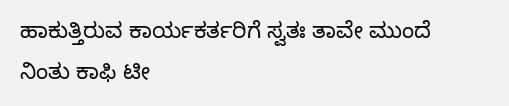ಹಾಕುತ್ತಿರುವ ಕಾರ್ಯಕರ್ತರಿಗೆ ಸ್ವತಃ ತಾವೇ ಮುಂದೆ ನಿಂತು ಕಾಫಿ ಟೀ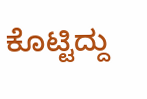ಕೊಟ್ಟಿದ್ದು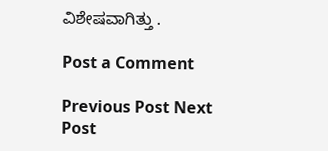ವಿಶೇಷವಾಗಿತ್ತು .

Post a Comment

Previous Post Next Post